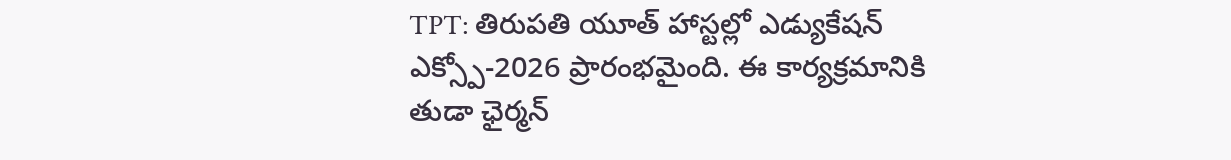TPT: తిరుపతి యూత్ హాస్టల్లో ఎడ్యుకేషన్ ఎక్స్పో-2026 ప్రారంభమైంది. ఈ కార్యక్రమానికి తుడా ఛైర్మన్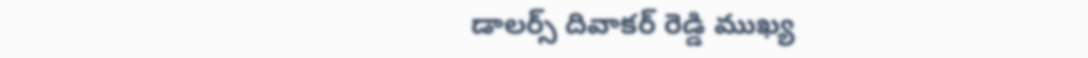డాలర్స్ దివాకర్ రెడ్డి ముఖ్య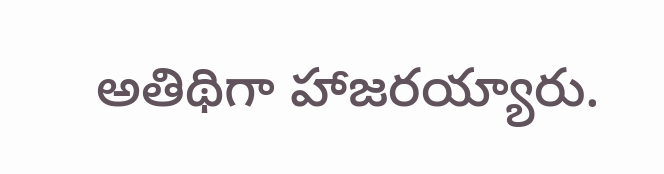అతిథిగా హాజరయ్యారు.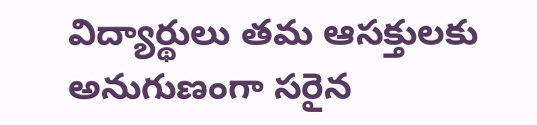విద్యార్థులు తమ ఆసక్తులకు అనుగుణంగా సరైన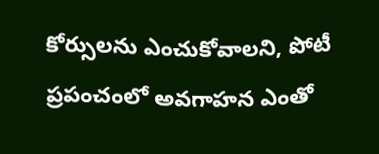కోర్సులను ఎంచుకోవాలని, పోటీ ప్రపంచంలో అవగాహన ఎంతో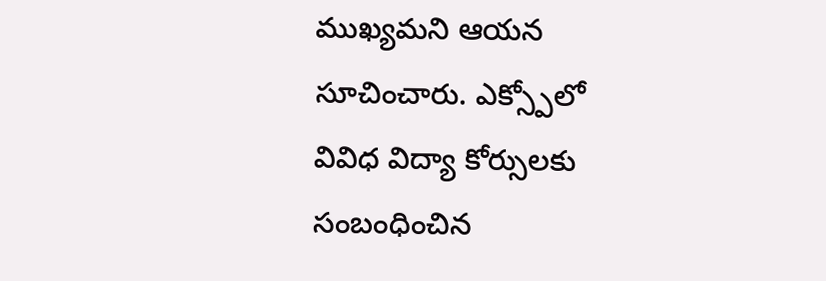ముఖ్యమని ఆయన సూచించారు. ఎక్స్పోలో వివిధ విద్యా కోర్సులకు సంబంధించిన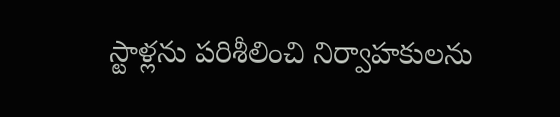స్టాళ్లను పరిశీలించి నిర్వాహకులను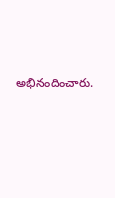అభినందించారు.